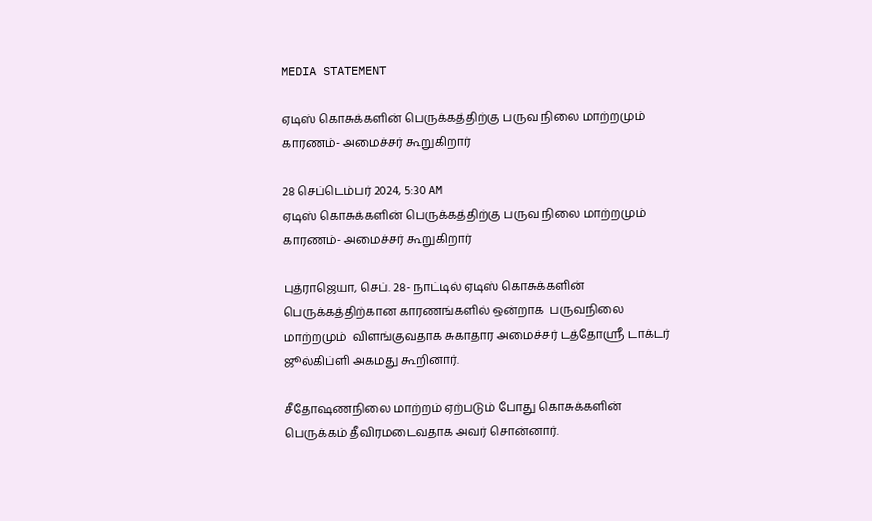MEDIA STATEMENT

ஏடிஸ் கொசுக்களின் பெருக்கத்திற்கு பருவ நிலை மாற்றமும் காரணம்- அமைச்சர் கூறுகிறார்

28 செப்டெம்பர் 2024, 5:30 AM
ஏடிஸ் கொசுக்களின் பெருக்கத்திற்கு பருவ நிலை மாற்றமும் காரணம்- அமைச்சர் கூறுகிறார்

புத்ராஜெயா, செப். 28- நாட்டில் ஏடிஸ் கொசுக்களின் பெருக்கத்திற்கான காரணங்களில் ஒன்றாக  பருவநிலை மாற்றமும்  விளங்குவதாக சுகாதார அமைச்சர் டத்தோஸ்ரீ டாக்டர் ஜூல்கிப்ளி அகமது கூறினார்.

சீதோஷணநிலை மாற்றம் ஏற்படும் போது கொசுக்களின் பெருக்கம் தீவிரமடைவதாக அவர் சொன்னார்.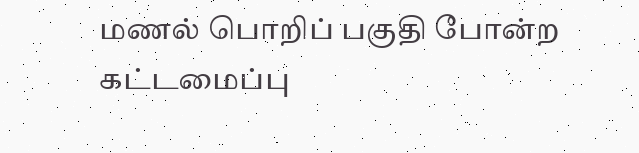மணல் பொறிப் பகுதி போன்ற கட்டமைப்பு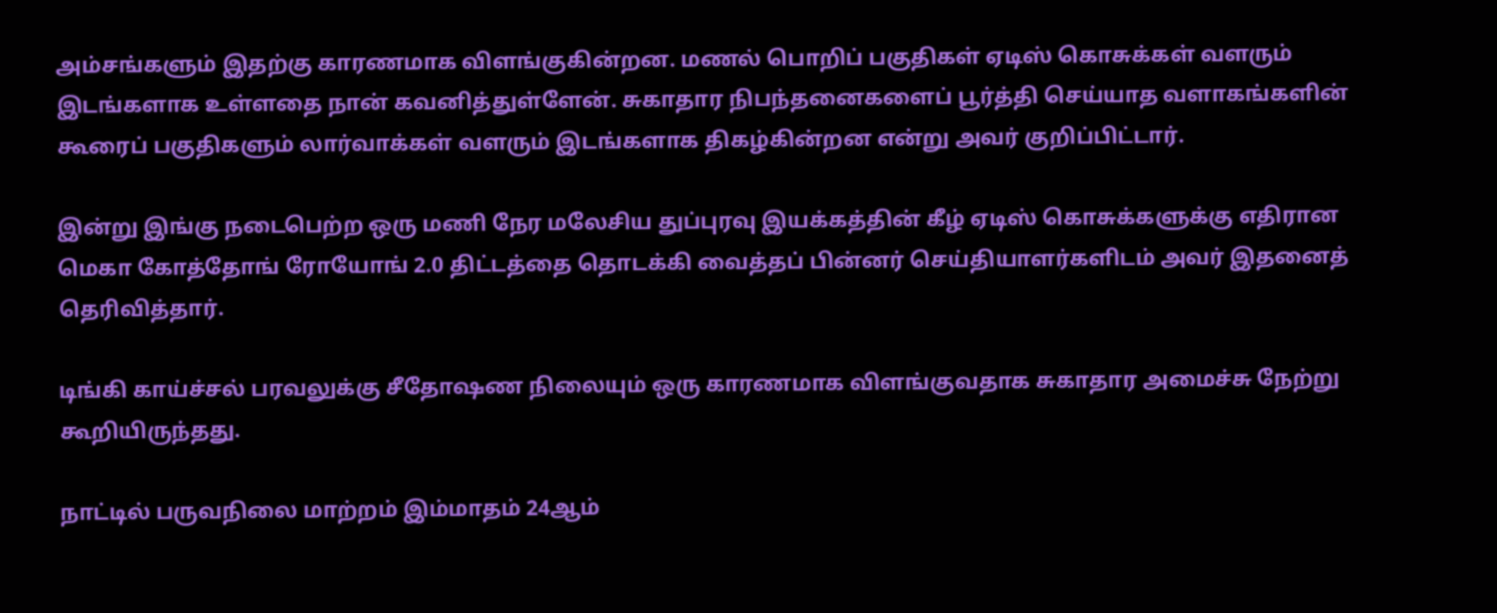அம்சங்களும் இதற்கு காரணமாக விளங்குகின்றன. மணல் பொறிப் பகுதிகள் ஏடிஸ் கொசுக்கள் வளரும் இடங்களாக உள்ளதை நான் கவனித்துள்ளேன். சுகாதார நிபந்தனைகளைப் பூர்த்தி செய்யாத வளாகங்களின் கூரைப் பகுதிகளும் லார்வாக்கள் வளரும் இடங்களாக திகழ்கின்றன என்று அவர் குறிப்பிட்டார்.

இன்று இங்கு நடைபெற்ற ஒரு மணி நேர மலேசிய துப்புரவு இயக்கத்தின் கீழ் ஏடிஸ் கொசுக்களுக்கு எதிரான மெகா கோத்தோங் ரோயோங் 2.0 திட்டத்தை தொடக்கி வைத்தப் பின்னர் செய்தியாளர்களிடம் அவர் இதனைத் தெரிவித்தார்.

டிங்கி காய்ச்சல் பரவலுக்கு சீதோஷண நிலையும் ஒரு காரணமாக விளங்குவதாக சுகாதார அமைச்சு நேற்று கூறியிருந்தது.

நாட்டில் பருவநிலை மாற்றம் இம்மாதம் 24ஆம்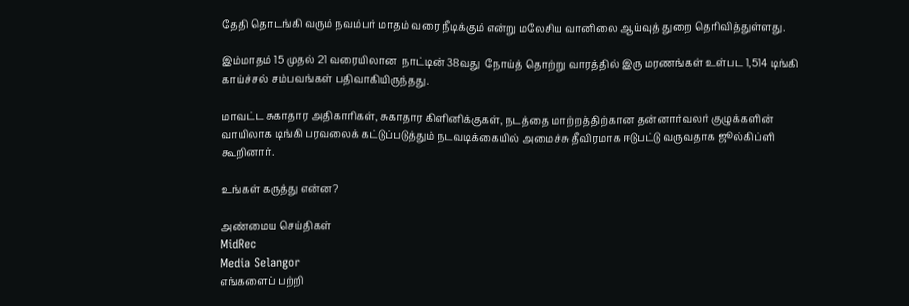தேதி தொடங்கி வரும் நவம்பர் மாதம் வரை நீடிக்கும் என்று மலேசிய வானிலை ஆய்வுத் துறை தெரிவித்துள்ளது.

இம்மாதம் 15 முதல் 21 வரையிலான  நாட்டின் 38வது  நோய்த் தொற்று வாரத்தில் இரு மரணங்கள் உள்பட 1,514 டிங்கி காய்ச்சல் சம்பவங்கள் பதிவாகியிருந்தது.

மாவட்ட சுகாதார அதிகாரிகள், சுகாதார கிளினிக்குகள், நடத்தை மாற்றத்திற்கான தன்னார்வலர் குழுக்களின் வாயிலாக டிங்கி பரவலைக் கட்டுப்படுத்தும் நடவடிக்கையில் அமைச்சு தீவிரமாக ஈடுபட்டு வருவதாக ஜூல்கிப்ளி கூறினார்.

உங்கள் கருத்து என்ன?

அண்மைய செய்திகள்
MidRec
Media Selangor
எங்களைப் பற்றி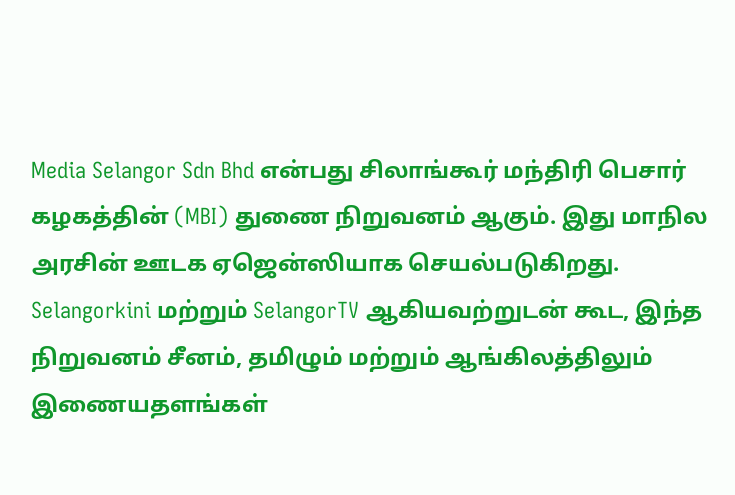Media Selangor Sdn Bhd என்பது சிலாங்கூர் மந்திரி பெசார் கழகத்தின் (MBI) துணை நிறுவனம் ஆகும். இது மாநில அரசின் ஊடக ஏஜென்ஸியாக செயல்படுகிறது. Selangorkini மற்றும் SelangorTV ஆகியவற்றுடன் கூட, இந்த நிறுவனம் சீனம், தமிழும் மற்றும் ஆங்கிலத்திலும் இணையதளங்கள்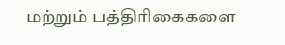மற்றும் பத்திரிகைகளை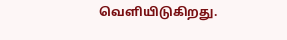வெளியிடுகிறது.